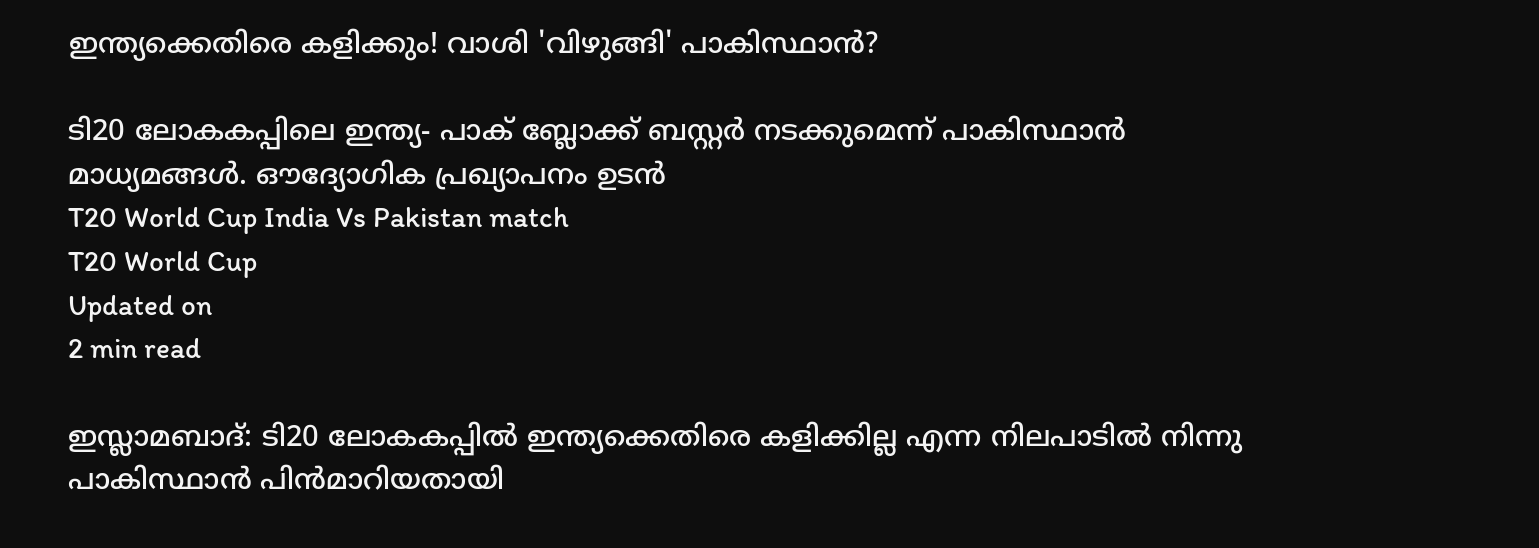ഇന്ത്യക്കെതിരെ കളിക്കും! വാശി 'വിഴുങ്ങി' പാകിസ്ഥാന്‍?

ടി20 ലോകകപ്പിലെ ഇന്ത്യ- പാക് ബ്ലോക്ക് ബസ്റ്റര്‍ നടക്കുമെന്ന് പാകിസ്ഥാന്‍ മാധ്യമങ്ങള്‍. ഔദ്യോഗിക പ്രഖ്യാപനം ഉടന്‍
T20 World Cup India Vs Pakistan match
T20 World Cup
Updated on
2 min read

ഇസ്ലാമബാദ്: ടി20 ലോകകപ്പില്‍ ഇന്ത്യക്കെതിരെ കളിക്കില്ല എന്ന നിലപാടില്‍ നിന്നു പാകിസ്ഥാന്‍ പിന്‍മാറിയതായി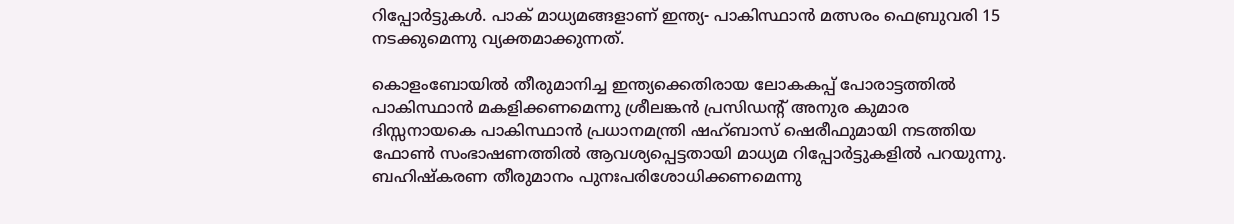റിപ്പോര്‍ട്ടുകള്‍. പാക് മാധ്യമങ്ങളാണ് ഇന്ത്യ- പാകിസ്ഥാന്‍ മത്സരം ഫെബ്രുവരി 15 നടക്കുമെന്നു വ്യക്തമാക്കുന്നത്.

കൊളംബോയില്‍ തീരുമാനിച്ച ഇന്ത്യക്കെതിരായ ലോകകപ്പ് പോരാട്ടത്തില്‍ പാകിസ്ഥാന്‍ മകളിക്കണമെന്നു ശ്രീലങ്കന്‍ പ്രസിഡന്റ് അനുര കുമാര ദിസ്സനായകെ പാകിസ്ഥാന്‍ പ്രധാനമന്ത്രി ഷഹ്ബാസ് ഷെരീഫുമായി നടത്തിയ ഫോണ്‍ സംഭാഷണത്തില്‍ ആവശ്യപ്പെട്ടതായി മാധ്യമ റിപ്പോര്‍ട്ടുകളില്‍ പറയുന്നു. ബഹിഷ്‌കരണ തീരുമാനം പുനഃപരിശോധിക്കണമെന്നു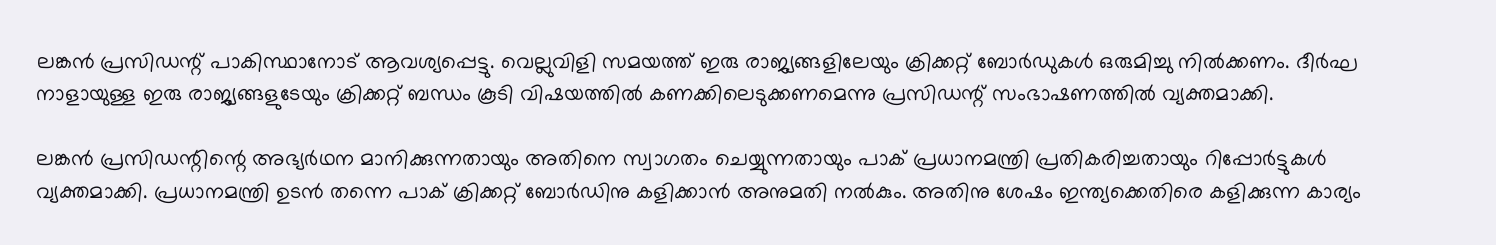ലങ്കന്‍ പ്രസിഡന്റ് പാകിസ്ഥാനോട് ആവശ്യപ്പെട്ടു. വെല്ലുവിളി സമയത്ത് ഇരു രാജ്യങ്ങളിലേയും ക്രിക്കറ്റ് ബോര്‍ഡുകള്‍ ഒരുമിച്ചു നില്‍ക്കണം. ദീര്‍ഘ നാളായുള്ള ഇരു രാജ്യങ്ങളുടേയും ക്രിക്കറ്റ് ബന്ധം കൂടി വിഷയത്തില്‍ കണക്കിലെടുക്കണമെന്നു പ്രസിഡന്റ് സംഭാഷണത്തില്‍ വ്യക്തമാക്കി.

ലങ്കന്‍ പ്രസിഡന്റിന്റെ അഭ്യര്‍ഥന മാനിക്കുന്നതായും അതിനെ സ്വാഗതം ചെയ്യുന്നതായും പാക് പ്രധാനമന്ത്രി പ്രതികരിച്ചതായും റിപ്പോര്‍ട്ടുകള്‍ വ്യക്തമാക്കി. പ്രധാനമന്ത്രി ഉടന്‍ തന്നെ പാക് ക്രിക്കറ്റ് ബോര്‍ഡിനു കളിക്കാന്‍ അനുമതി നല്‍കും. അതിനു ശേഷം ഇന്ത്യക്കെതിരെ കളിക്കുന്ന കാര്യം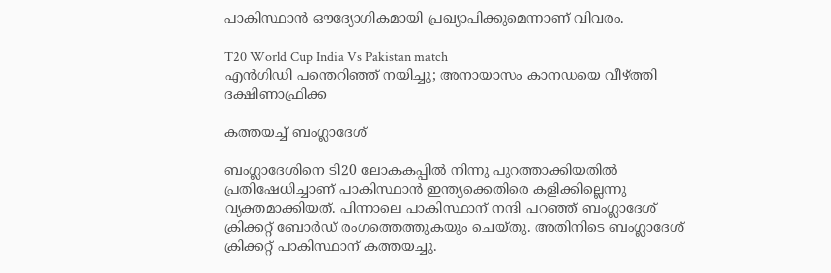പാകിസ്ഥാന്‍ ഔദ്യോഗികമായി പ്രഖ്യാപിക്കുമെന്നാണ് വിവരം.

T20 World Cup India Vs Pakistan match
എന്‍ഗിഡി പന്തെറിഞ്ഞ് നയിച്ചു; അനായാസം കാനഡയെ വീഴ്ത്തി ദക്ഷിണാഫ്രിക്ക

കത്തയച്ച് ബംഗ്ലാദേശ്

ബംഗ്ലാദേശിനെ ടി20 ലോകകപ്പില്‍ നിന്നു പുറത്താക്കിയതില്‍ പ്രതിഷേധിച്ചാണ് പാകിസ്ഥാന്‍ ഇന്ത്യക്കെതിരെ കളിക്കില്ലെന്നു വ്യക്തമാക്കിയത്. പിന്നാലെ പാകിസ്ഥാന് നന്ദി പറഞ്ഞ് ബംഗ്ലാദേശ് ക്രിക്കറ്റ് ബോര്‍ഡ് രംഗത്തെത്തുകയും ചെയ്തു. അതിനിടെ ബംഗ്ലാദേശ് ക്രിക്കറ്റ് പാകിസ്ഥാന് കത്തയച്ചു.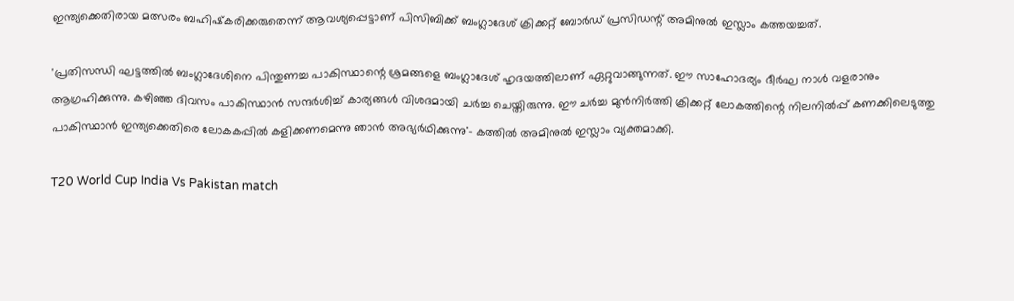ഇന്ത്യക്കെതിരായ മത്സരം ബഹിഷ്‌കരിക്കരുതെന്ന് ആവശ്യപ്പെട്ടാണ് പിസിബിക്ക് ബംഗ്ലാദേശ് ക്രിക്കറ്റ് ബോര്‍ഡ് പ്രസിഡന്റ് അമിനുല്‍ ഇസ്ലാം കത്തയച്ചത്.

'പ്രതിസന്ധി ഘട്ടത്തില്‍ ബംഗ്ലാദേശിനെ പിന്തുണച്ച പാകിസ്ഥാന്റെ ശ്രമങ്ങളെ ബംഗ്ലാദേശ് ഹൃദയത്തിലാണ് ഏറ്റുവാങ്ങുന്നത്. ഈ സാഹോദര്യം ദീര്‍ഘ നാള്‍ വളരാനും ആഗ്രഹിക്കുന്നു. കഴിഞ്ഞ ദിവസം പാകിസ്ഥാന്‍ സന്ദര്‍ശിച്ച് കാര്യങ്ങള്‍ വിശദമായി ചര്‍ച്ച ചെയ്തിരുന്നു. ഈ ചര്‍ച്ച മുന്‍നിര്‍ത്തി ക്രിക്കറ്റ് ലോകത്തിന്റെ നിലനില്‍പ്പ് കണക്കിലെടുത്തു പാകിസ്ഥാന്‍ ഇന്ത്യക്കെതിരെ ലോകകപ്പില്‍ കളിക്കണമെന്നു ഞാന്‍ അഭ്യര്‍ഥിക്കുന്നു'- കത്തില്‍ അമിനുല്‍ ഇസ്ലാം വ്യക്തമാക്കി.

T20 World Cup India Vs Pakistan match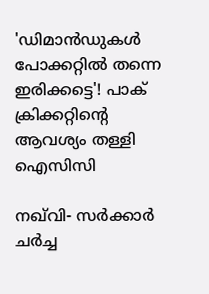'ഡിമാൻഡുകൾ പോക്കറ്റില്‍ തന്നെ ഇരിക്കട്ടെ'! പാക് ക്രിക്കറ്റിന്റെ ആവശ്യം തള്ളി ഐസിസി

നഖ്‌വി- സര്‍ക്കാര്‍ ചര്‍ച്ച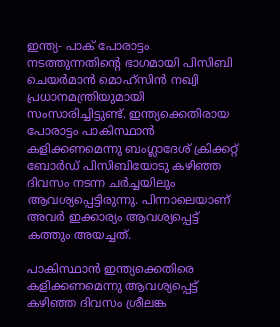ഇന്ത്യ- പാക് പോരാട്ടം നടത്തുന്നതിന്റെ ഭാഗമായി പിസിബി ചെയര്‍മാന്‍ മൊഹ്സിന്‍ നഖ്വി പ്രധാനമന്ത്രിയുമായി സംസാരിച്ചിട്ടുണ്ട്. ഇന്ത്യക്കെതിരായ പോരാട്ടം പാകിസ്ഥാന്‍ കളിക്കണമെന്നു ബംഗ്ലാദേശ് ക്രിക്കറ്റ് ബോര്‍ഡ് പിസിബിയോടു കഴിഞ്ഞ ദിവസം നടന്ന ചര്‍ച്ചയിലും ആവശ്യപ്പെട്ടിരുന്നു. പിന്നാലെയാണ് അവര്‍ ഇക്കാര്യം ആവശ്യപ്പെട്ട് കത്തും അയച്ചത്.

പാകിസ്ഥാന്‍ ഇന്ത്യക്കെതിരെ കളിക്കണമെന്നു ആവശ്യപ്പെട്ട് കഴിഞ്ഞ ദിവസം ശ്രീലങ്ക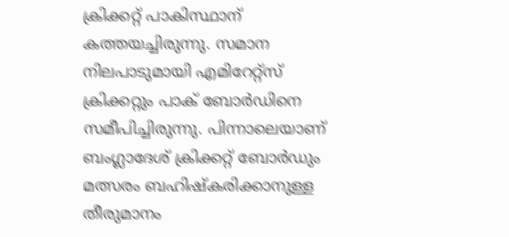ക്രിക്കറ്റ് പാകിസ്ഥാന് കത്തയച്ചിരുന്നു. സമാന നിലപാടുമായി എമിറേറ്റ്സ് ക്രിക്കറ്റും പാക് ബോര്‍ഡിനെ സമീപിച്ചിരുന്നു. പിന്നാലെയാണ് ബംഗ്ലാദേശ് ക്രിക്കറ്റ് ബോര്‍ഡും മത്സരം ബഹിഷ്‌കരിക്കാനുള്ള തീരുമാനം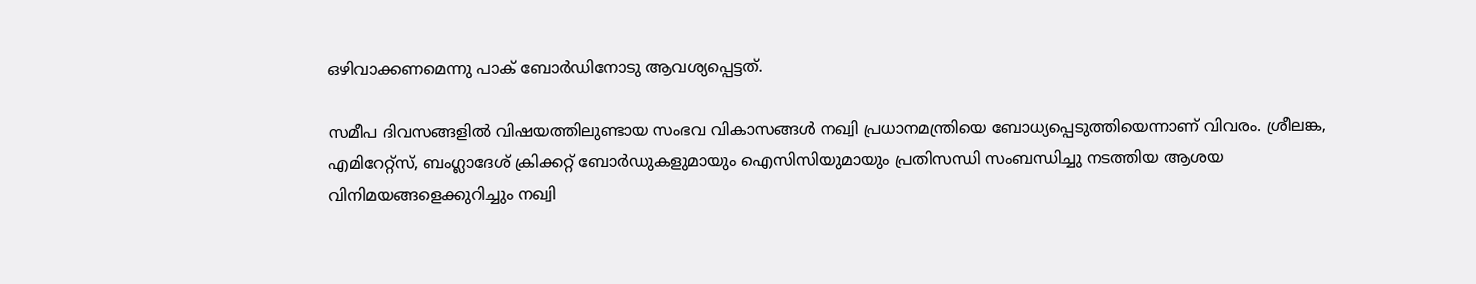ഒഴിവാക്കണമെന്നു പാക് ബോര്‍ഡിനോടു ആവശ്യപ്പെട്ടത്.

സമീപ ദിവസങ്ങളില്‍ വിഷയത്തിലുണ്ടായ സംഭവ വികാസങ്ങള്‍ നഖ്വി പ്രധാനമന്ത്രിയെ ബോധ്യപ്പെടുത്തിയെന്നാണ് വിവരം. ശ്രീലങ്ക, എമിറേറ്റ്സ്, ബംഗ്ലാദേശ് ക്രിക്കറ്റ് ബോര്‍ഡുകളുമായും ഐസിസിയുമായും പ്രതിസന്ധി സംബന്ധിച്ചു നടത്തിയ ആശയ വിനിമയങ്ങളെക്കുറിച്ചും നഖ്വി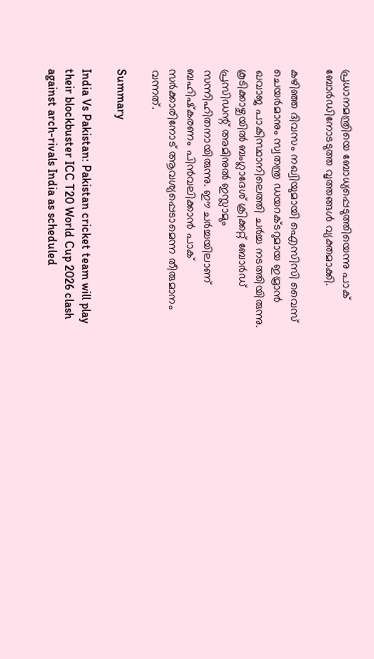പ്രധാനമന്ത്രിയെ ബോധ്യപ്പെടുത്തിയെന്നു പാക് ബോര്‍ഡിനോടടുത്ത വൃത്തങ്ങള്‍ വ്യക്തമാക്കി.

കഴിഞ്ഞ ദിവസം നഖ്വിയുമായി ഐസിസി വൈസ് ചെയര്‍മാനും സ്വതന്ത്ര ഡയറക്ടറുമായ ഇമ്രാന്‍ ഖവാജ പാകിസ്ഥാനിലെത്തി ചര്‍ച്ച നടത്തിയിരുന്നു. കൂടിക്കാഴ്ചയില്‍ ബംഗ്ലാദേശ് ക്രിക്കറ്റ് ബോര്‍ഡ് പ്രസിഡന്റ് അമിനുല്‍ ഇസ്ലാമും സന്നിഹിതനായിരുന്നു. ഈ ചര്‍ച്ചയിലാണ് ബഹിഷ്‌കരണം പിന്‍വലിക്കാന്‍ പാക് സര്‍ക്കാരിനോട് ആവശ്യപ്പെടാമെന്ന തീരുമാനം വന്നത്.

Summary

India Vs Pakistan: Pakistan cricket team will play their blockbuster ICC T20 World Cup 2026 clash against arch-rivals India as scheduled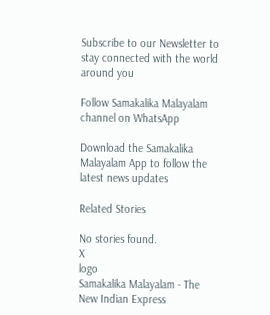Subscribe to our Newsletter to stay connected with the world around you

Follow Samakalika Malayalam channel on WhatsApp

Download the Samakalika Malayalam App to follow the latest news updates

Related Stories

No stories found.
X
logo
Samakalika Malayalam - The New Indian Express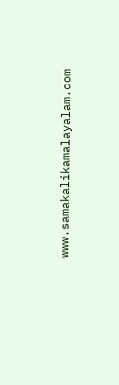www.samakalikamalayalam.com